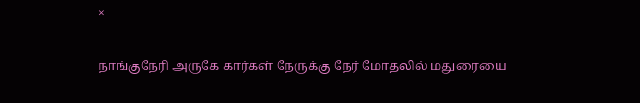×

நாங்குநேரி அருகே கார்கள் நேருக்கு நேர் மோதலில் மதுரையை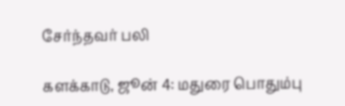சேர்ந்தவர் பலி

களக்காடு, ஜூன் 4: மதுரை பொதும்பு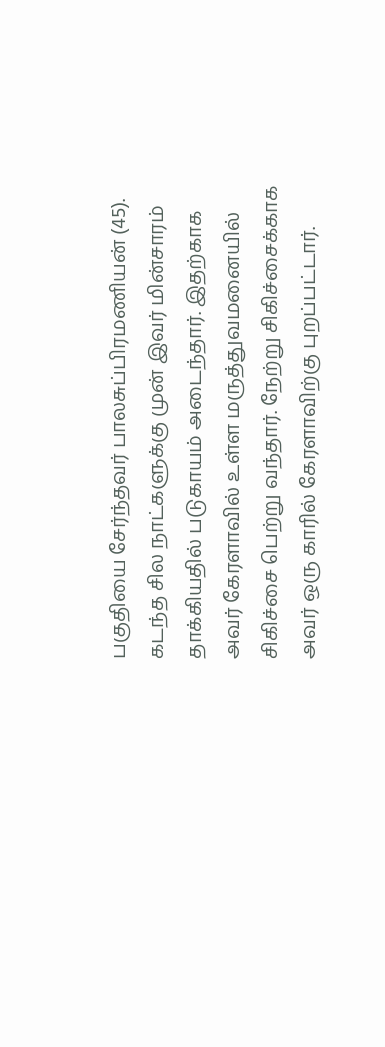பகுதியை சேர்ந்தவர் பாலசுப்பிரமணியன் (45). கடந்த சில நாட்களுக்கு முன் இவர் மின்சாரம் தாக்கியதில் படுகாயம் அடைந்தார். இதற்காக அவர் கேரளாவில் உள்ள மருத்துவமனையில் சிகிச்சை பெற்று வந்தார். நேற்று சிகிச்சைக்காக அவர் ஒரு காரில் கேரளாவிற்கு புறப்பட்டார்.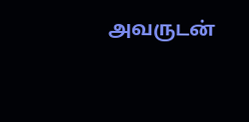அவருடன்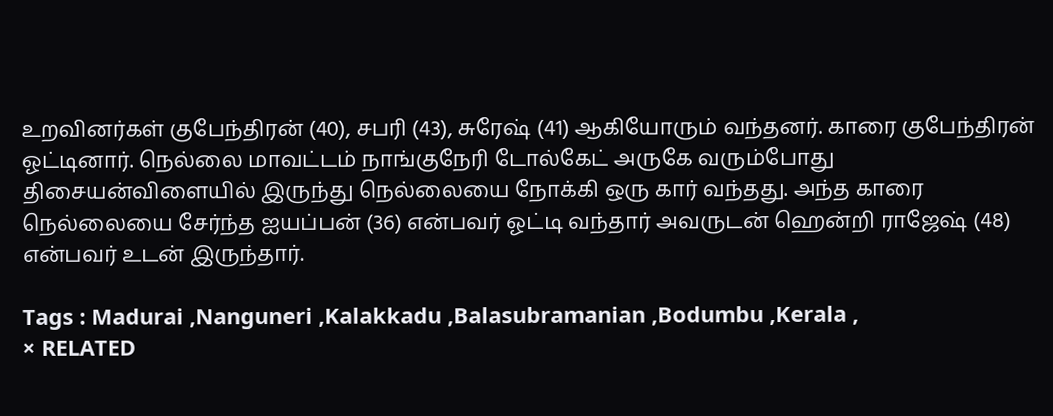உறவினர்கள் குபேந்திரன் (40), சபரி (43), சுரேஷ் (41) ஆகியோரும் வந்தனர். காரை குபேந்திரன் ஓட்டினார். நெல்லை மாவட்டம் நாங்குநேரி டோல்கேட் அருகே வரும்போது திசையன்விளையில் இருந்து நெல்லையை நோக்கி ஒரு கார் வந்தது. அந்த காரை நெல்லையை சேர்ந்த ஐயப்பன் (36) என்பவர் ஓட்டி வந்தார் அவருடன் ஹென்றி ராஜேஷ் (48) என்பவர் உடன் இருந்தார்.

Tags : Madurai ,Nanguneri ,Kalakkadu ,Balasubramanian ,Bodumbu ,Kerala ,
× RELATED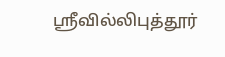ஸ்ரீவில்லிபுத்தூர்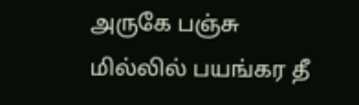அருகே பஞ்சு மில்லில் பயங்கர தீ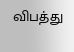விபத்து